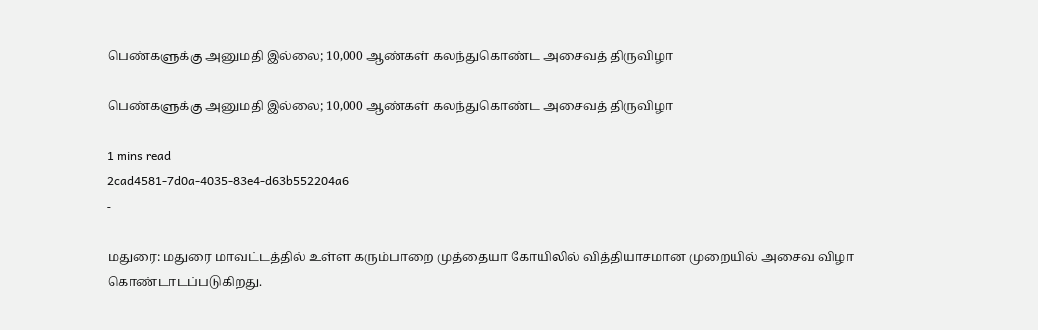பெண்களுக்கு அனுமதி இல்லை; 10,000 ஆண்கள் கலந்துகொண்ட அசைவத் திருவிழா

பெண்களுக்கு அனுமதி இல்லை; 10,000 ஆண்கள் கலந்துகொண்ட அசைவத் திருவிழா

1 mins read
2cad4581-7d0a-4035-83e4-d63b552204a6
-

மதுரை: மதுரை மாவட்டத்தில் உள்ள கரும்பாறை முத்தையா கோயிலில் வித்தியாசமான முறையில் அசைவ விழா கொண்டாடப்படுகிறது.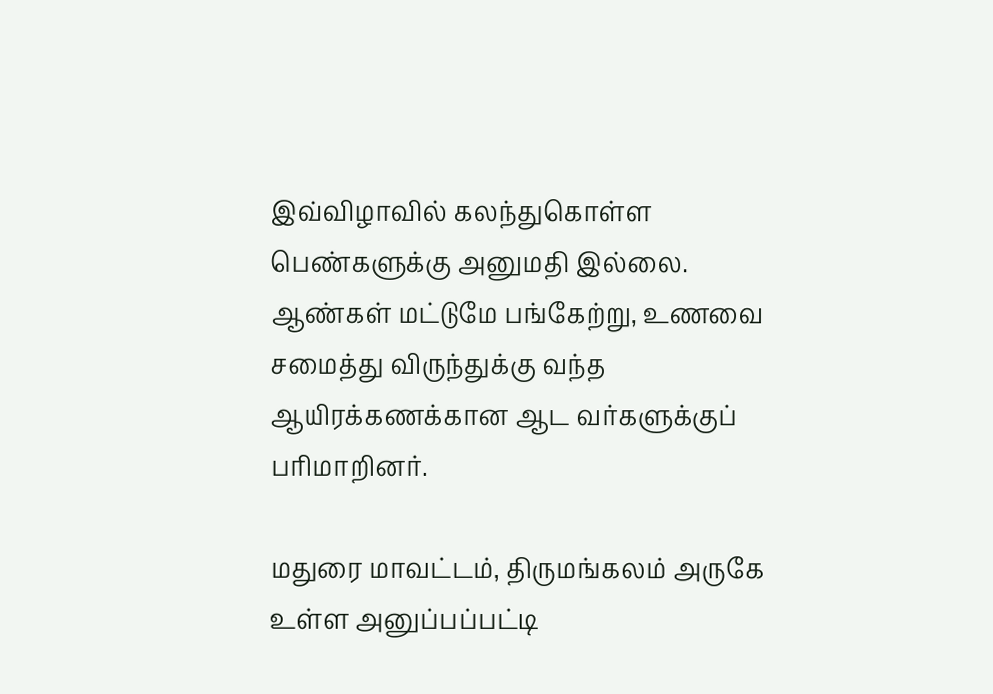இவ்விழாவில் கலந்துகொள்ள பெண்களுக்கு அனுமதி இல்லை. ஆண்கள் மட்டுமே பங்கேற்று, உணவை சமைத்து விருந்துக்கு வந்த ஆயிரக்கணக்கான ஆட வர்களுக்குப் பரிமாறினர்.

மதுரை மாவட்டம், திருமங்கலம் அருகே உள்ள அனுப்பப்பட்டி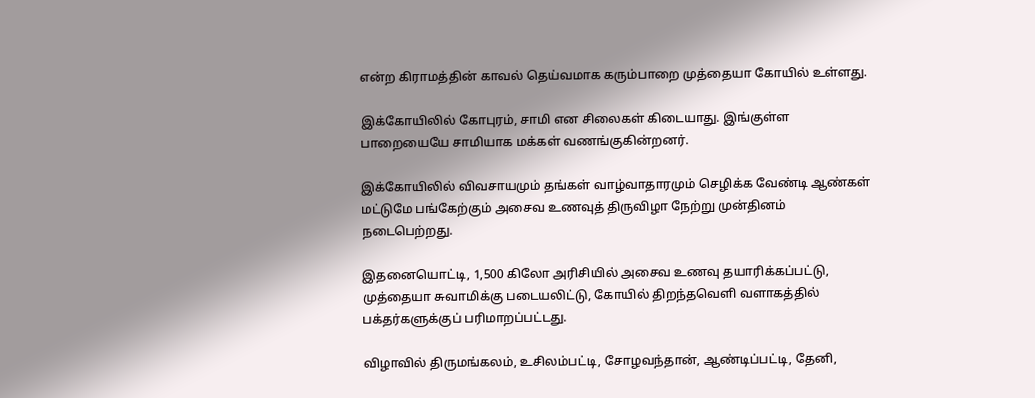என்ற கிராமத்தின் காவல் தெய்வமாக கரும்பாறை முத்தையா கோயில் உள்ளது.

இக்கோயிலில் கோபுரம், சாமி என சிலைகள் கிடையாது. இங்குள்ள பாறையையே சாமியாக மக்கள் வணங்குகின்றனர்.

இக்கோயிலில் விவசாயமும் தங்கள் வாழ்வாதாரமும் செழிக்க வேண்டி ஆண்கள் மட்டுமே பங்கேற்கும் அசைவ உணவுத் திருவிழா நேற்று முன்தினம் நடைபெற்றது.

இதனையொட்டி, 1,500 கிலோ அரிசியில் அசைவ உணவு தயாரிக்கப்பட்டு, முத்தையா சுவாமிக்கு படையலிட்டு, கோயில் திறந்தவெளி வளாகத்தில் பக்தர்களுக்குப் பரிமாறப்பட்டது.

விழாவில் திருமங்கலம், உசிலம்பட்டி, சோழவந்தான், ஆண்டிப்பட்டி, தேனி,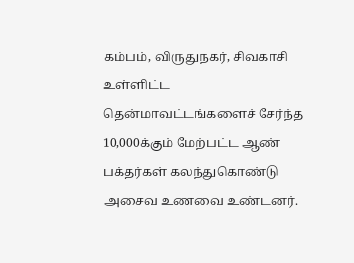கம்பம், விருதுநகர், சிவகாசி உள்ளிட்ட தென்மாவட்டங்களைச் சேர்ந்த 10,000க்கும் மேற்பட்ட ஆண் பக்தர்கள் கலந்துகொண்டு அசைவ உணவை உண்டனர்.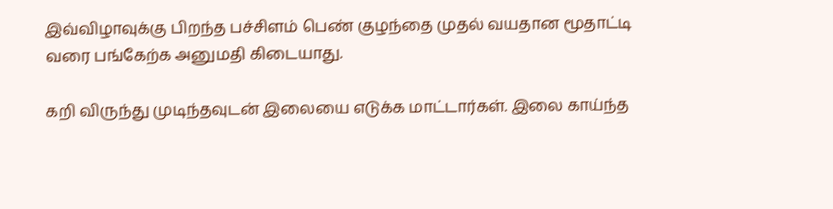இவ்விழாவுக்கு பிறந்த பச்சிளம் பெண் குழந்தை முதல் வயதான மூதாட்டி வரை பங்கேற்க அனுமதி கிடையாது.

கறி விருந்து முடிந்தவுடன் இலையை எடுக்க மாட்டார்கள். இலை காய்ந்த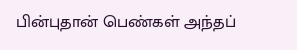பின்புதான் பெண்கள் அந்தப்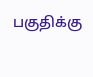பகுதிக்கு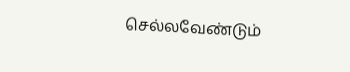செல்லவேண்டும்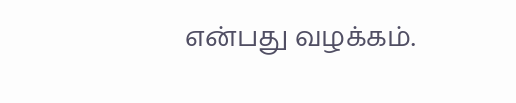என்பது வழக்கம்.